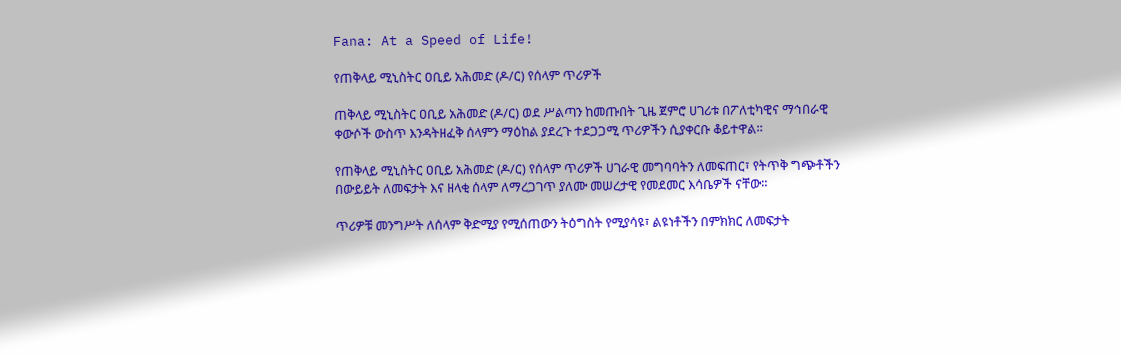Fana: At a Speed of Life!

የጠቅላይ ሚኒስትር ዐቢይ አሕመድ (ዶ/ር) የሰላም ጥሪዎች

ጠቅላይ ሚኒስትር ዐቢይ አሕመድ (ዶ/ር) ወደ ሥልጣን ከመጡበት ጊዜ ጀምሮ ሀገሪቱ በፖለቲካዊና ማኅበራዊ ቀውሶች ውስጥ እንዳትዘፈቅ ሰላምን ማዕከል ያደረጉ ተደጋጋሚ ጥሪዎችን ሲያቀርቡ ቆይተዋል።

የጠቅላይ ሚኒስትር ዐቢይ አሕመድ (ዶ/ር) የሰላም ጥሪዎች ሀገራዊ መግባባትን ለመፍጠር፣ የትጥቅ ግጭቶችን በውይይት ለመፍታት እና ዘላቂ ሰላም ለማረጋገጥ ያለሙ መሠረታዊ የመደመር እሳቤዎች ናቸው።

ጥሪዎቹ መንግሥት ለሰላም ቅድሚያ የሚሰጠውን ትዕግስት የሚያሳዩ፣ ልዩነቶችን በምክክር ለመፍታት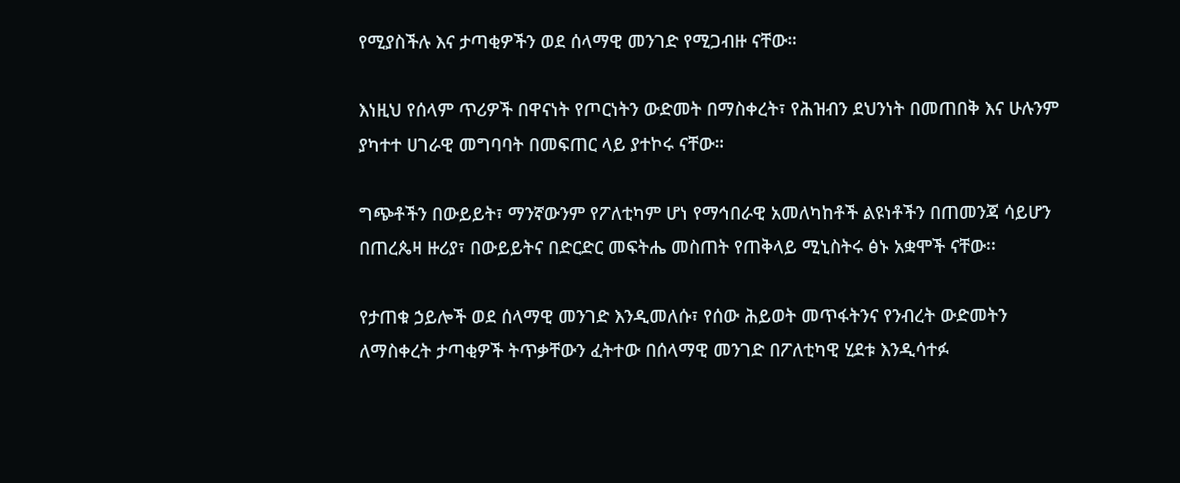የሚያስችሉ እና ታጣቂዎችን ወደ ሰላማዊ መንገድ የሚጋብዙ ናቸው።

እነዚህ የሰላም ጥሪዎች በዋናነት የጦርነትን ውድመት በማስቀረት፣ የሕዝብን ደህንነት በመጠበቅ እና ሁሉንም ያካተተ ሀገራዊ መግባባት በመፍጠር ላይ ያተኮሩ ናቸው።

ግጭቶችን በውይይት፣ ማንኛውንም የፖለቲካም ሆነ የማኅበራዊ አመለካከቶች ልዩነቶችን በጠመንጃ ሳይሆን በጠረጴዛ ዙሪያ፣ በውይይትና በድርድር መፍትሔ መስጠት የጠቅላይ ሚኒስትሩ ፅኑ አቋሞች ናቸው፡፡

የታጠቁ ኃይሎች ወደ ሰላማዊ መንገድ እንዲመለሱ፣ የሰው ሕይወት መጥፋትንና የንብረት ውድመትን ለማስቀረት ታጣቂዎች ትጥቃቸውን ፈትተው በሰላማዊ መንገድ በፖለቲካዊ ሂደቱ እንዲሳተፉ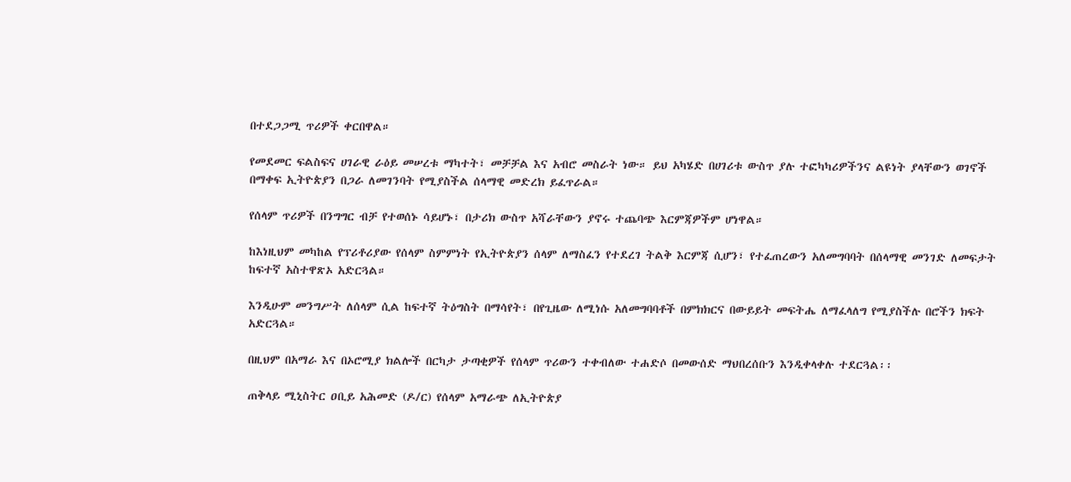በተደጋጋሚ ጥሪዎች ቀርበዋል።

የመደመር ፍልስፍና ሀገራዊ ራዕይ መሠረቱ ማካተት፣ መቻቻል እና አብሮ መስራት ነው። ይህ አካሄድ በሀገሪቱ ውስጥ ያሉ ተፎካካሪዎችንና ልዩነት ያላቸውን ወገኖች በማቀፍ ኢትዮጵያን በጋራ ለመገንባት የሚያስችል ሰላማዊ መድረክ ይፈጥራል።

የሰላም ጥሪዎች በንግግር ብቻ የተወሰኑ ሳይሆኑ፣ በታሪክ ውስጥ አሻራቸውን ያኖሩ ተጨባጭ እርምጃዎችም ሆነዋል።

ከእነዚህም መካከል የፕሪቶሪያው የሰላም ስምምነት የኢትዮጵያን ሰላም ለማስፈን የተደረገ ትልቅ እርምጃ ሲሆን፣ የተፈጠረውን አለመግባባት በሰላማዊ መንገድ ለመፍታት ከፍተኛ አስተዋጽኦ አድርጓል።

እንዲሁም መንግሥት ለሰላም ሲል ከፍተኛ ትዕግስት በማሳየት፣ በየጊዜው ለሚነሱ አለመግባባቶች በምክክርና በውይይት መፍትሔ ለማፈላለግ የሚያስችሉ በሮችን ክፍት አድርጓል።

በዚህም በአማራ እና በኦሮሚያ ክልሎች በርካታ ታጣቂዎች የሰላም ጥሪውን ተቀብለው ተሐድሶ በመውሰድ ማህበረሰቡን እንዲቀላቀሉ ተደርጓል፡፡

ጠቅላይ ሚኒስትር ዐቢይ አሕመድ (ዶ/ር) የሰላም አማራጭ ለኢትዮጵያ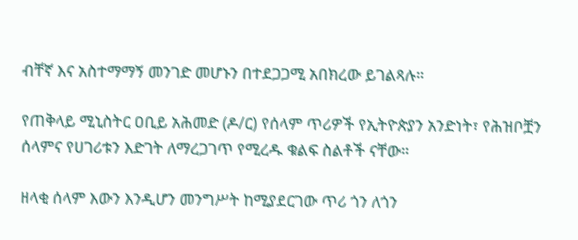ብቸኛ እና አስተማማኝ መንገድ መሆኑን በተደጋጋሚ አበክረው ይገልጻሉ።

የጠቅላይ ሚኒስትር ዐቢይ አሕመድ (ዶ/ር) የሰላም ጥሪዎች የኢትዮጵያን አንድነት፣ የሕዝቦቿን ሰላምና የሀገሪቱን እድገት ለማረጋገጥ የሚረዱ ቁልፍ ስልቶች ናቸው።

ዘላቂ ሰላም እውን እንዲሆን መንግሥት ከሚያደርገው ጥሪ ጎን ለጎን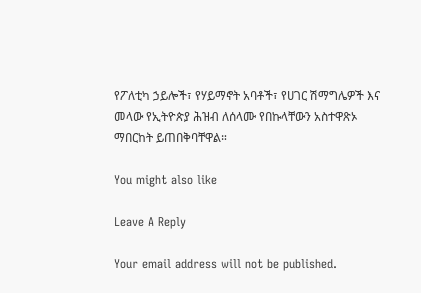የፖለቲካ ኃይሎች፣ የሃይማኖት አባቶች፣ የሀገር ሽማግሌዎች እና መላው የኢትዮጵያ ሕዝብ ለሰላሙ የበኩላቸውን አስተዋጽኦ ማበርከት ይጠበቅባቸዋል።

You might also like

Leave A Reply

Your email address will not be published.